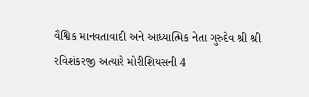વૈશ્વિક માનવતાવાદી અને આધ્યાત્મિક નેતા ગુરુદેવ શ્રી શ્રી રવિશંકરજી અત્યારે મોરીશિયસની 4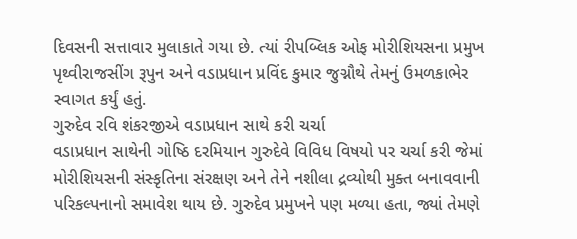દિવસની સત્તાવાર મુલાકાતે ગયા છે. ત્યાં રીપબ્લિક ઓફ મોરીશિયસના પ્રમુખ પૃથ્વીરાજસીંગ રૂપુન અને વડાપ્રધાન પ્રવિંદ કુમાર જુગ્નૌથે તેમનું ઉમળકાભેર સ્વાગત કર્યું હતું.
ગુરુદેવ રવિ શંકરજીએ વડાપ્રધાન સાથે કરી ચર્ચા
વડાપ્રધાન સાથેની ગોષ્ઠિ દરમિયાન ગુરુદેવે વિવિધ વિષયો પર ચર્ચા કરી જેમાં મોરીશિયસની સંસ્કૃતિના સંરક્ષણ અને તેને નશીલા દ્રવ્યોથી મુક્ત બનાવવાની પરિકલ્પનાનો સમાવેશ થાય છે. ગુરુદેવ પ્રમુખને પણ મળ્યા હતા, જ્યાં તેમણે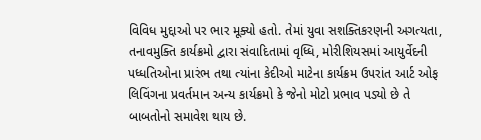વિવિધ મુદ્દાઓ પર ભાર મૂક્યો હતો. તેમાં યુવા સશક્તિકરણની અગત્યતા, તનાવમુક્તિ કાર્યક્રમો દ્વારા સંવાદિતામાં વૃધ્ધિ, મોરીશિયસમાં આયુર્વેદની પધ્ધતિઓના પ્રારંભ તથા ત્યાંના કેદીઓ માટેના કાર્યક્રમ ઉપરાંત આર્ટ ઓફ લિવિંગના પ્રવર્તમાન અન્ય કાર્યક્રમો કે જેનો મોટો પ્રભાવ પડ્યો છે તે બાબતોનો સમાવેશ થાય છે.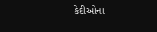કેદીઓના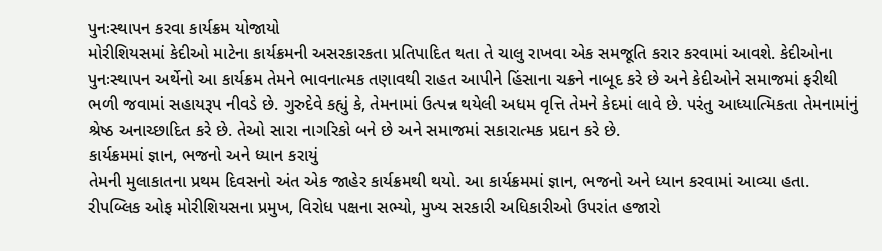પુનઃસ્થાપન કરવા કાર્યક્રમ યોજાયો
મોરીશિયસમાં કેદીઓ માટેના કાર્યક્રમની અસરકારકતા પ્રતિપાદિત થતા તે ચાલુ રાખવા એક સમજૂતિ કરાર કરવામાં આવશે. કેદીઓના પુનઃસ્થાપન અર્થેનો આ કાર્યક્રમ તેમને ભાવનાત્મક તણાવથી રાહત આપીને હિંસાના ચક્રને નાબૂદ કરે છે અને કેદીઓને સમાજમાં ફરીથી ભળી જવામાં સહાયરૂપ નીવડે છે. ગુરુદેવે કહ્યું કે, તેમનામાં ઉત્પન્ન થયેલી અધમ વૃત્તિ તેમને કેદમાં લાવે છે. પરંતુ આધ્યાત્મિકતા તેમનામાંનું શ્રેષ્ઠ અનાચ્છાદિત કરે છે. તેઓ સારા નાગરિકો બને છે અને સમાજમાં સકારાત્મક પ્રદાન કરે છે.
કાર્યક્રમમાં જ્ઞાન, ભજનો અને ધ્યાન કરાયું
તેમની મુલાકાતના પ્રથમ દિવસનો અંત એક જાહેર કાર્યક્રમથી થયો. આ કાર્યક્રમમાં જ્ઞાન, ભજનો અને ધ્યાન કરવામાં આવ્યા હતા. રીપબ્લિક ઓફ મોરીશિયસના પ્રમુખ, વિરોધ પક્ષના સભ્યો, મુખ્ય સરકારી અધિકારીઓ ઉપરાંત હજારો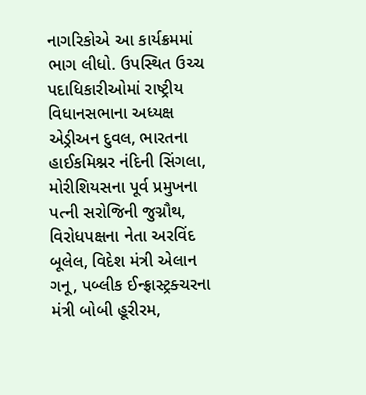નાગરિકોએ આ કાર્યક્રમમાં ભાગ લીધો. ઉપસ્થિત ઉચ્ચ પદાધિકારીઓમાં રાષ્ટ્રીય વિધાનસભાના અધ્યક્ષ એડ્રીઅન દુવલ, ભારતના હાઈકમિશ્નર નંદિની સિંગલા, મોરીશિયસના પૂર્વ પ્રમુખના પત્ની સરોજિની જુગ્નૌથ, વિરોધપક્ષના નેતા અરવિંદ બૂલેલ, વિદેશ મંત્રી એલાન ગનૂ, પબ્લીક ઈન્ફ્રાસ્ટ્રક્ચરના મંત્રી બોબી હૂરીરમ,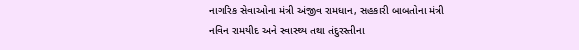નાગરિક સેવાઓના મંત્રી અંજીવ રામધાન, સહકારી બાબતોના મંત્રી નવિન રામયીદ અને સ્વાસ્થ્ય તથા તંદુરસ્તીના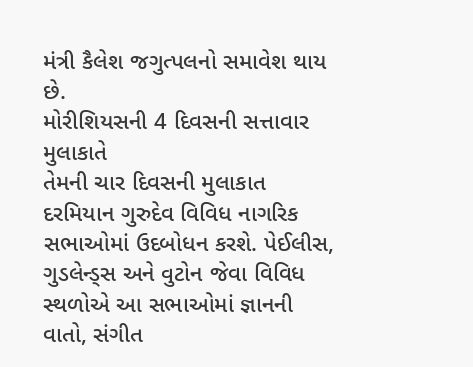મંત્રી કૈલેશ જગુત્પલનો સમાવેશ થાય છે.
મોરીશિયસની 4 દિવસની સત્તાવાર મુલાકાતે
તેમની ચાર દિવસની મુલાકાત દરમિયાન ગુરુદેવ વિવિધ નાગરિક સભાઓમાં ઉદબોધન કરશે. પેઈલીસ, ગુડલેન્ડ્સ અને વુટોન જેવા વિવિધ સ્થળોએ આ સભાઓમાં જ્ઞાનની વાતો, સંગીત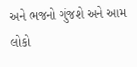અને ભજનો ગુંજશે અને આમ લોકો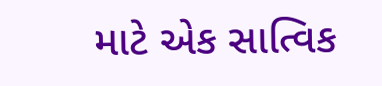માટે એક સાત્વિક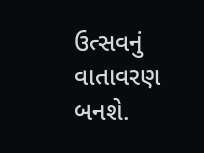ઉત્સવનું વાતાવરણ બનશે.